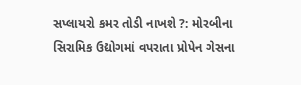સપ્લાયરો કમર તોડી નાખશે ?: મોરબીના સિરામિક ઉદ્યોગમાં વપરાતા પ્રોપેન ગેસના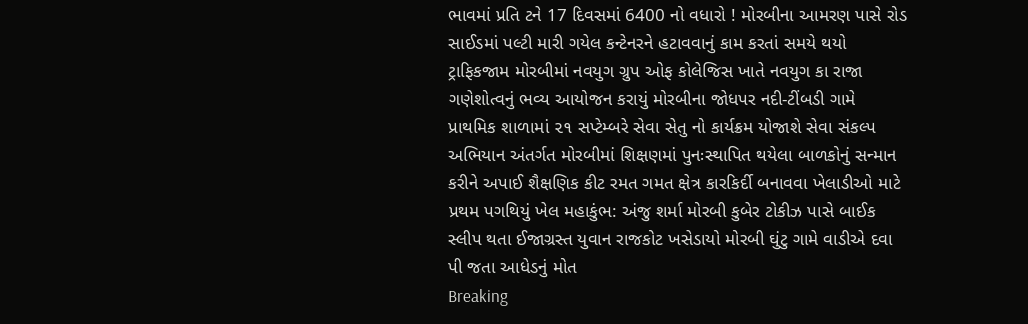ભાવમાં પ્રતિ ટને 17 દિવસમાં 6400 નો વધારો ! મોરબીના આમરણ પાસે રોડ સાઈડમાં પલ્ટી મારી ગયેલ કન્ટેનરને હટાવવાનું કામ કરતાં સમયે થયો ટ્રાફિકજામ મોરબીમાં નવયુગ ગ્રુપ ઓફ કોલેજિસ ખાતે નવયુગ કા રાજા  ગણેશોત્વનું ભવ્ય આયોજન કરાયું મોરબીના જોધપર નદી-ટીંબડી ગામે પ્રાથમિક શાળામાં ૨૧ સપ્ટેમ્બરે સેવા સેતુ નો કાર્યક્રમ યોજાશે સેવા સંકલ્પ અભિયાન અંતર્ગત મોરબીમાં શિક્ષણમાં પુનઃસ્થાપિત થયેલા બાળકોનું સન્માન કરીને અપાઈ શૈક્ષણિક કીટ રમત ગમત ક્ષેત્ર કારકિર્દી બનાવવા ખેલાડીઓ માટે પ્રથમ પગથિયું ખેલ મહાકુંભ: અંજુ શર્મા મોરબી કુબેર ટોકીઝ પાસે બાઈક સ્લીપ થતા ઈજાગ્રસ્ત યુવાન રાજકોટ ખસેડાયો મોરબી ઘુંટુ ગામે વાડીએ દવા પી જતા આધેડનું મોત
Breaking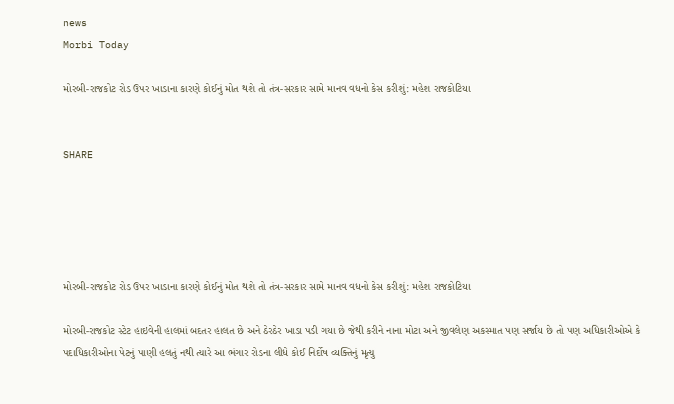news
Morbi Today

મોરબી-રાજકોટ રોડ ઉપર ખાડાના કારણે કોઈનું મોત થશે તો તંત્ર-સરકાર સામે માનવ વધનો કેસ કરીશું: મહેશ રાજકોટિયા


SHARE





મોરબી-રાજકોટ રોડ ઉપર ખાડાના કારણે કોઈનું મોત થશે તો તંત્ર-સરકાર સામે માનવ વધનો કેસ કરીશું: મહેશ રાજકોટિયા

મોરબી-રાજકોટ સ્ટેટ હાઇવેની હાલમાં બદતર હાલત છે અને ઠેરઠેર ખાડા પડી ગયા છે જેથી કરીને નાના મોટા અને જીવલેણ અકસ્માત પણ સર્જાય છે તો પણ અધિકારીઓએ કે પદાધિકારીઓના પેટનું પાણી હલતું નથી ત્યારે આ ભંગાર રોડના લીધે કોઈ નિર્દોષ વ્યક્તિનું મૃત્યુ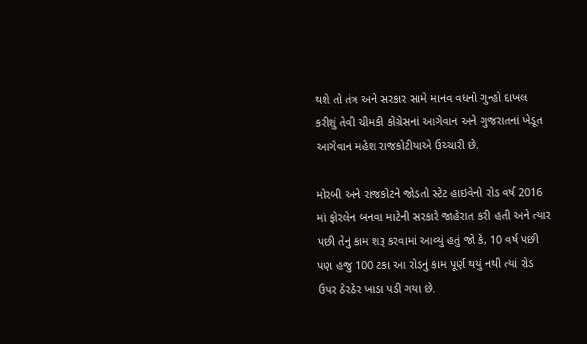થશે તો તંત્ર અને સરકાર સામે માનવ વધનો ગુન્હો દાખલ કરીશું તેવી ચીમકી કોંગ્રેસનાં આગેવાન અને ગુજરાતનાં ખેડૂત આગેવાન મહેશ રાજકોટીયાએ ઉચ્ચારી છે.

મોરબી અને રાજકોટને જોડતો સ્ટેટ હાઇવેનો રોડ વર્ષ 2016 માં ફોરલેન બનવા માટેની સરકારે જાહેરાત કરી હતી અને ત્યાર પછી તેનું કામ શરૂ કરવામાં આવ્યું હતું જો કે, 10 વર્ષ પછી પણ હજુ 100 ટકા આ રોડનું કામ પૂર્ણ થયું નથી ત્યાં રોડ ઉપર ઠેરઠેર ખાડા પડી ગયા છે.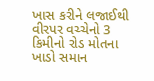ખાસ કરીને લજાઈથી વીરપર વચ્ચેનો 3 કિમીનો રોડ મોતના ખાડો સમાન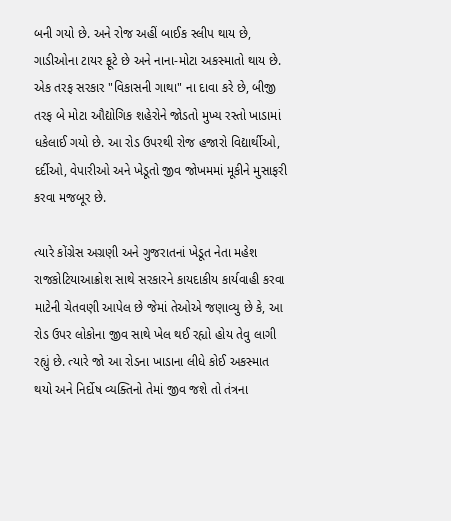બની ગયો છે. અને રોજ અહીં બાઈક સ્લીપ થાય છે, ગાડીઓના ટાયર ફૂટે છે અને નાના-મોટા અકસ્માતો થાય છે. એક તરફ સરકાર "વિકાસની ગાથા" ના દાવા કરે છે, બીજી તરફ બે મોટા ઔદ્યોગિક શહેરોને જોડતો મુખ્ય રસ્તો ખાડામાં ધકેલાઈ ગયો છે. આ રોડ ઉપરથી રોજ હજારો વિદ્યાર્થીઓ, દર્દીઓ, વેપારીઓ અને ખેડૂતો જીવ જોખમમાં મૂકીને મુસાફરી કરવા મજબૂર છે.

ત્યારે કોંગ્રેસ અગ્રણી અને ગુજરાતનાં ખેડૂત નેતા મહેશ રાજકોટિયાઆક્રોશ સાથે સરકારને કાયદાકીય કાર્યવાહી કરવા માટેની ચેતવણી આપેલ છે જેમાં તેઓએ જણાવ્યુ છે કે, આ રોડ ઉપર લોકોના જીવ સાથે ખેલ થઈ રહ્યો હોય તેવુ લાગી રહ્યું છે. ત્યારે જો આ રોડના ખાડાના લીધે કોઈ અકસ્માત થયો અને નિર્દોષ વ્યક્તિનો તેમાં જીવ જશે તો તંત્રના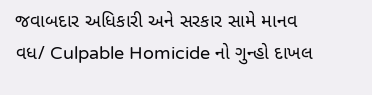જવાબદાર અધિકારી અને સરકાર સામે માનવ વધ/ Culpable Homicide નો ગુન્હો દાખલ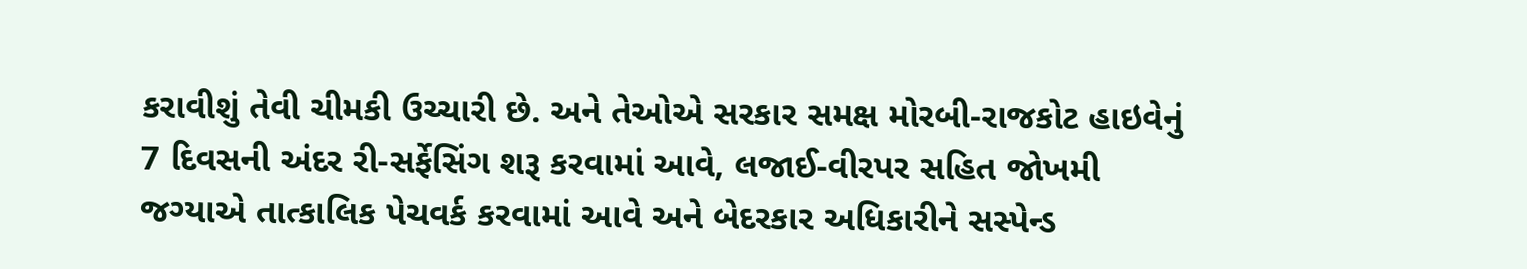કરાવીશું તેવી ચીમકી ઉચ્ચારી છે. અને તેઓએ સરકાર સમક્ષ મોરબી-રાજકોટ હાઇવેનું 7 દિવસની અંદર રી-સર્ફેસિંગ શરૂ કરવામાં આવે, લજાઈ-વીરપર સહિત જોખમી જગ્યાએ તાત્કાલિક પેચવર્ક કરવામાં આવે અને બેદરકાર અધિકારીને સસ્પેન્ડ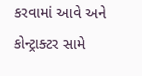કરવામાં આવે અને કોન્ટ્રાક્ટર સામે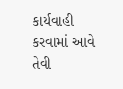કાર્યવાહી કરવામાં આવે તેવી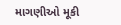માગણીઓ મૂકી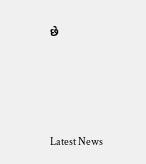છે




Latest News